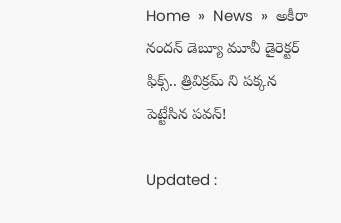Home  »  News  »  అకీరా నందన్ డెబ్యూ మూవీ డైరెక్టర్ ఫిక్స్.. త్రివిక్రమ్ ని పక్కన పెట్టేసిన పవన్!

Updated :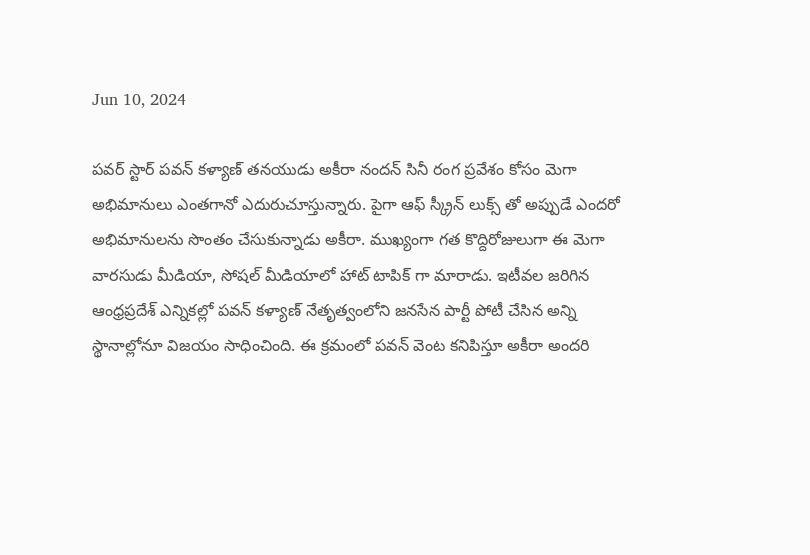Jun 10, 2024

పవర్ స్టార్ పవన్ కళ్యాణ్ తనయుడు అకీరా నందన్ సినీ రంగ ప్రవేశం కోసం మెగా అభిమానులు ఎంతగానో ఎదురుచూస్తున్నారు. పైగా ఆఫ్ స్క్రీన్ లుక్స్ తో అప్పుడే ఎందరో అభిమానులను సొంతం చేసుకున్నాడు అకీరా. ముఖ్యంగా గత కొద్దిరోజులుగా ఈ మెగా వారసుడు మీడియా, సోషల్ మీడియాలో హాట్ టాపిక్ గా మారాడు. ఇటీవల జరిగిన ఆంధ్రప్రదేశ్ ఎన్నికల్లో పవన్ కళ్యాణ్ నేతృత్వంలోని జనసేన పార్టీ పోటీ చేసిన అన్ని స్థానాల్లోనూ విజయం సాధించింది. ఈ క్రమంలో పవన్ వెంట కనిపిస్తూ అకీరా అందరి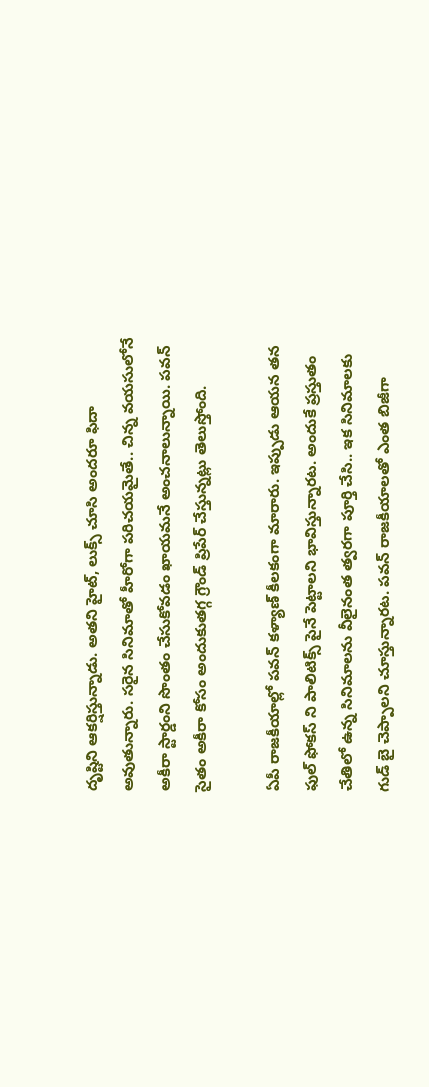దృష్టిని ఆకర్షిస్తున్నాడు. అతని హైట్, లుక్స్ చూసి అందరూ ఫిదా అవుతున్నారు. సరైన సినిమాతో హీరోగా పరిచయమైతే.. చిన్న వయసులోనే అకీరా స్టార్డంని సొంతం చేసుకోవడం ఖాయమనే అంచనాలున్నాయి. పవన్ సైతం అకీరా కోసం అందుకుతగ్గ గ్రౌండ్ ప్రిపేర్ చేస్తున్నట్లు తెలుస్తోంది.

ఏపీ రాజకీయాల్లో పవన్ కళ్యాణ్ కీలకంగా మారారు. ఇప్పుడు ఆయన తన ఫుల్ ఫోకస్ ని పాలిటిక్స్ పైనే పెట్టాలని భావిస్తున్నారట. అందుకే ప్రస్తుతం చేతిలో ఉన్న సినిమాలను వీలైనంత త్వరగా పూర్తి చేసి.. ఇక సినిమాలకు గుడ్ బై చెప్పాలని చూస్తున్నారట. పవన్ రాజకీయాలతో ఎంత బిజీగా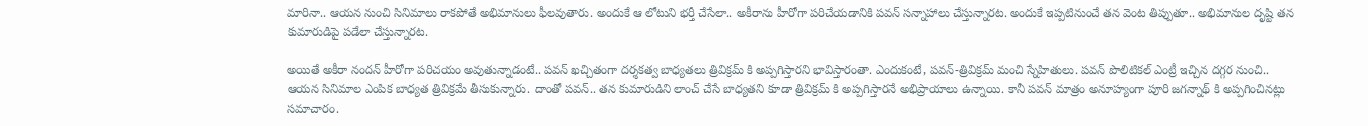మారినా.. ఆయన నుంచి సినిమాలు రాకపోతే అభిమానులు ఫీలవుతారు. అందుకే ఆ లోటుని భర్తీ చేసేలా.. అకీరాను హీరోగా పరిచేయడానికి పవన్ సన్నాహాలు చేస్తున్నారట. అందుకే ఇప్పటినుంచే తన వెంట తిప్పుతూ.. అభిమానుల దృష్టి తన కుమారుడిపై పడేలా చేస్తున్నారట.

అయితే అకీరా నందన్ హీరోగా పరిచయం అవుతున్నాడంటే.. పవన్ ఖచ్చితంగా దర్శకత్వ బాధ్యతలు త్రివిక్రమ్ కి అప్పగిస్తారని భావిస్తారంతా. ఎందుకంటే, పవన్-త్రివిక్రమ్ మంచి స్నేహితులు. పవన్ పొలిటికల్ ఎంట్రీ ఇచ్చిన దగ్గర నుంచి.. ఆయన సినిమాల ఎంపిక బాధ్యత త్రివిక్రమే తీసుకున్నారు. దాంతో పవన్.. తన కుమారుడిని లాంచ్ చేసే బాధ్యతని కూడా త్రివిక్రమ్ కి అప్పగిస్తారనే అభిప్రాయాలు ఉన్నాయి. కానీ పవన్ మాత్రం అనూహ్యంగా పూరి జగన్నాథ్ కి అప్పగించినట్లు సమాచారం.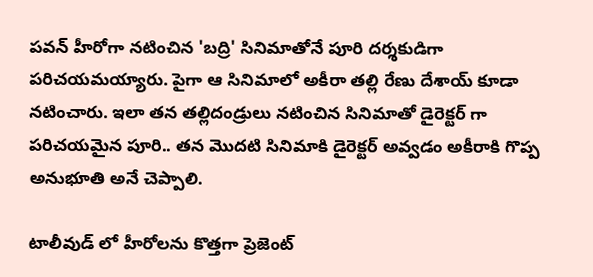పవన్ హీరోగా నటించిన 'బద్రి' సినిమాతోనే పూరి దర్శకుడిగా పరిచయమయ్యారు. పైగా ఆ సినిమాలో అకీరా తల్లి రేణు దేశాయ్ కూడా నటించారు. ఇలా తన తల్లిదండ్రులు నటించిన సినిమాతో డైరెక్టర్ గా పరిచయమైన పూరి.. తన మొదటి సినిమాకి డైరెక్టర్ అవ్వడం అకీరాకి గొప్ప అనుభూతి అనే చెప్పాలి.

టాలీవుడ్ లో హీరోలను కొత్తగా ప్రెజెంట్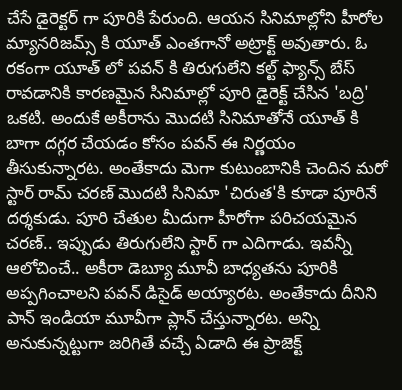చేసే డైరెక్టర్ గా పూరికి పేరుంది. ఆయన సినిమాల్లోని హీరోల మ్యానరిజమ్స్ కి యూత్ ఎంతగానో అట్రాక్ట్ అవుతారు. ఓ రకంగా యూత్ లో పవన్ కి తిరుగులేని కల్ట్ ఫ్యాన్స్ బేస్ రావడానికి కారణమైన సినిమాల్లో పూరి డైరెక్ట్ చేసిన 'బద్రి' ఒకటి. అందుకే అకీరాను మొదటి సినిమాతోనే యూత్ కి బాగా దగ్గర చేయడం కోసం పవన్ ఈ నిర్ణయం తీసుకున్నారట. అంతేకాదు మెగా కుటుంబానికి చెందిన మరో స్టార్ రామ్ చరణ్ మొదటి సినిమా 'చిరుత'కి కూడా పూరినే దర్శకుడు. పూరి చేతుల మీదుగా హీరోగా పరిచయమైన చరణ్.. ఇప్పుడు తిరుగులేని స్టార్ గా ఎదిగాడు. ఇవన్నీ ఆలోచించే.. అకీరా డెబ్యూ మూవీ బాధ్యతను పూరికి అప్పగించాలని పవన్ డిసైడ్ అయ్యారట. అంతేకాదు దీనిని పాన్ ఇండియా మూవీగా ప్లాన్ చేస్తున్నారట. అన్ని అనుకున్నట్టుగా జరిగితే వచ్చే ఏడాది ఈ ప్రాజెక్ట్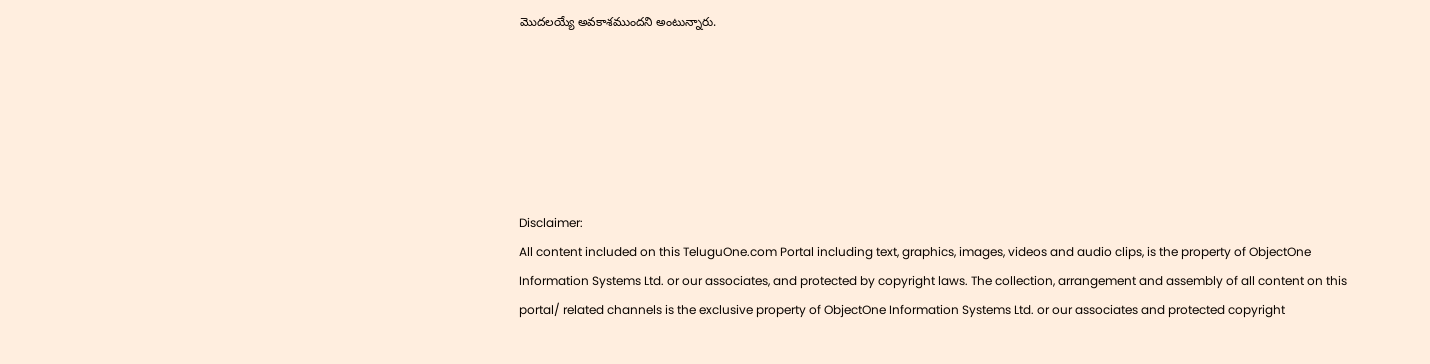మొదలయ్యే అవకాశముందని అంటున్నారు.






Disclaimer:
All content included on this TeluguOne.com Portal including text, graphics, images, videos and audio clips, is the property of ObjectOne Information Systems Ltd. or our associates, and protected by copyright laws. The collection, arrangement and assembly of all content on this portal/ related channels is the exclusive property of ObjectOne Information Systems Ltd. or our associates and protected copyright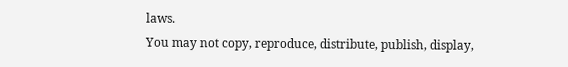laws.
You may not copy, reproduce, distribute, publish, display,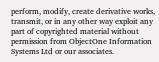perform, modify, create derivative works, transmit, or in any other way exploit any part of copyrighted material without permission from ObjectOne Information Systems Ltd or our associates.